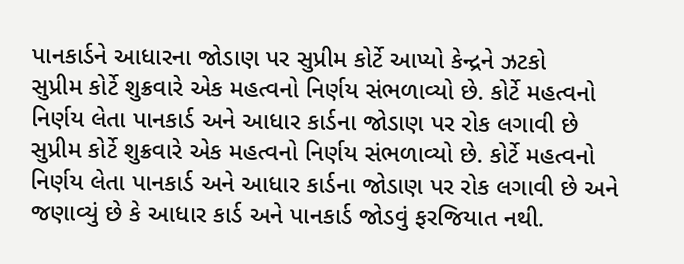પાનકાર્ડને આધારના જોડાણ પર સુપ્રીમ કોર્ટે આપ્યો કેન્દ્રને ઝટકો
સુપ્રીમ કોર્ટે શુક્રવારે એક મહત્વનો નિર્ણય સંભળાવ્યો છે. કોર્ટે મહત્વનો નિર્ણય લેતા પાનકાર્ડ અને આધાર કાર્ડના જોડાણ પર રોક લગાવી છે
સુપ્રીમ કોર્ટે શુક્રવારે એક મહત્વનો નિર્ણય સંભળાવ્યો છે. કોર્ટે મહત્વનો નિર્ણય લેતા પાનકાર્ડ અને આધાર કાર્ડના જોડાણ પર રોક લગાવી છે અને જણાવ્યું છે કે આધાર કાર્ડ અને પાનકાર્ડ જોડવું ફરજિયાત નથી.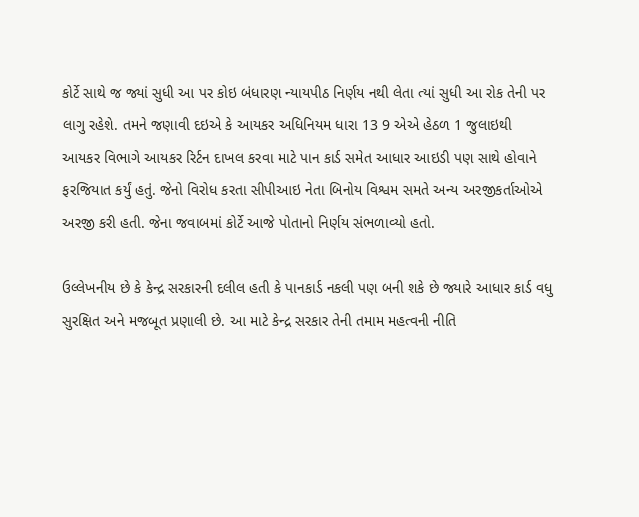કોર્ટે સાથે જ જ્યાં સુધી આ પર કોઇ બંધારણ ન્યાયપીઠ નિર્ણય નથી લેતા ત્યાં સુધી આ રોક તેની પર લાગુ રહેશે. તમને જણાવી દઇએ કે આયકર અધિનિયમ ધારા 13 9 એએ હેઠળ 1 જુલાઇથી આયકર વિભાગે આયકર રિર્ટન દાખલ કરવા માટે પાન કાર્ડ સમેત આધાર આઇડી પણ સાથે હોવાને ફરજિયાત કર્યું હતું. જેનો વિરોધ કરતા સીપીઆઇ નેતા બિનોય વિશ્વમ સમતે અન્ય અરજીકર્તાઓએ અરજી કરી હતી. જેના જવાબમાં કોર્ટે આજે પોતાનો નિર્ણય સંભળાવ્યો હતો.

ઉલ્લેખનીય છે કે કેન્દ્ર સરકારની દલીલ હતી કે પાનકાર્ડ નકલી પણ બની શકે છે જ્યારે આધાર કાર્ડ વધુ સુરક્ષિત અને મજબૂત પ્રણાલી છે. આ માટે કેન્દ્ર સરકાર તેની તમામ મહત્વની નીતિ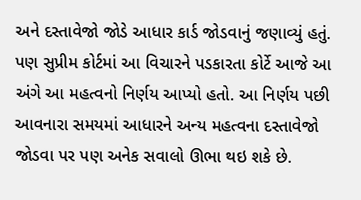અને દસ્તાવેજો જોડે આધાર કાર્ડ જોડવાનું જણાવ્યું હતું. પણ સુપ્રીમ કોર્ટમાં આ વિચારને પડકારતા કોર્ટે આજે આ અંગે આ મહત્વનો નિર્ણય આપ્યો હતો. આ નિર્ણય પછી આવનારા સમયમાં આધારને અન્ય મહત્વના દસ્તાવેજો જોડવા પર પણ અનેક સવાલો ઊભા થઇ શકે છે.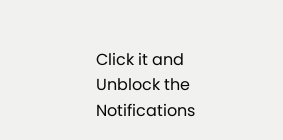Click it and Unblock the Notifications